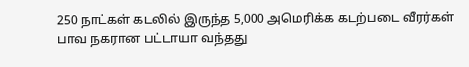250 நாட்கள் கடலில் இருந்த 5,000 அமெரிக்க கடற்படை வீரர்கள் பாவ நகரான பட்டாயா வந்தது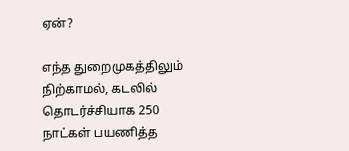ஏன்?

எந்த துறைமுகத்திலும் நிற்காமல், கடலில் தொடர்ச்சியாக 250 நாட்கள் பயணித்த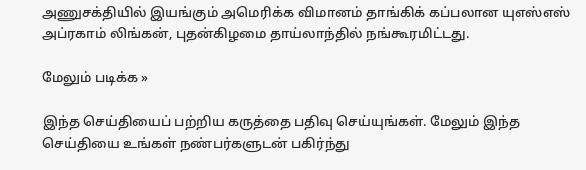அணுசக்தியில் இயங்கும் அமெரிக்க விமானம் தாங்கிக் கப்பலான யுஎஸ்எஸ் அப்ரகாம் லிங்கன், புதன்கிழமை தாய்லாந்தில் நங்கூரமிட்டது.

மேலும் படிக்க »

இந்த செய்தியைப் பற்றிய கருத்தை பதிவு செய்யுங்கள். மேலும் இந்த செய்தியை உங்கள் நண்பர்களுடன் பகிர்ந்து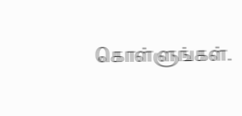கொள்ளுங்கள்.